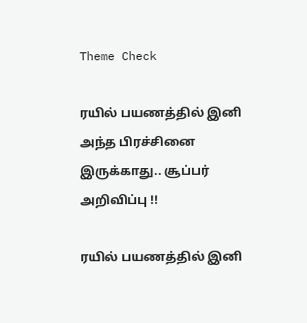Theme Check

ரயில் பயணத்தில் இனி அந்த பிரச்சினை இருக்காது.. சூப்பர் அறிவிப்பு !!

ரயில் பயணத்தில் இனி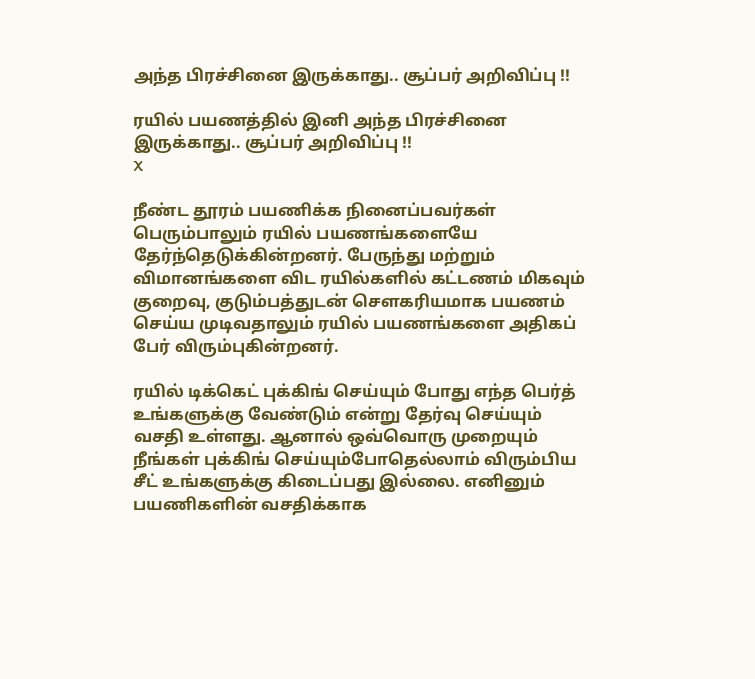அந்த பிரச்சினை இருக்காது.. சூப்பர் அறிவிப்பு !!

ரயில் பயணத்தில் இனி அந்த பிரச்சினை இருக்காது.. சூப்பர் அறிவிப்பு !!
X

நீண்ட தூரம் பயணிக்க நினைப்பவர்கள் பெரும்பாலும் ரயில் பயணங்களையே தேர்ந்தெடுக்கின்றனர். பேருந்து மற்றும் விமானங்களை விட ரயில்களில் கட்டணம் மிகவும் குறைவு, குடும்பத்துடன் சௌகரியமாக பயணம் செய்ய முடிவதாலும் ரயில் பயணங்களை அதிகப் பேர் விரும்புகின்றனர்.

ரயில் டிக்கெட் புக்கிங் செய்யும் போது எந்த பெர்த் உங்களுக்கு வேண்டும் என்று தேர்வு செய்யும் வசதி உள்ளது. ஆனால் ஒவ்வொரு முறையும் நீங்கள் புக்கிங் செய்யும்போதெல்லாம் விரும்பிய சீட் உங்களுக்கு கிடைப்பது இல்லை. எனினும் பயணிகளின் வசதிக்காக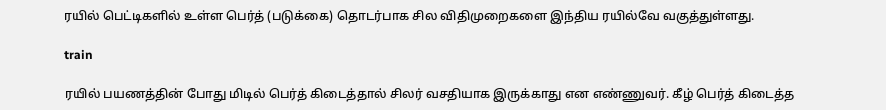ரயில் பெட்டிகளில் உள்ள பெர்த் (படுக்கை) தொடர்பாக சில விதிமுறைகளை இந்திய ரயில்வே வகுத்துள்ளது.

train

ரயில் பயணத்தின் போது மிடில் பெர்த் கிடைத்தால் சிலர் வசதியாக இருக்காது என எண்ணுவர். கீழ் பெர்த் கிடைத்த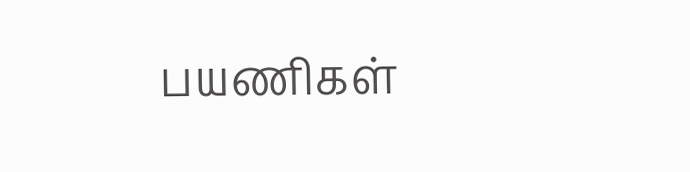பயணிகள்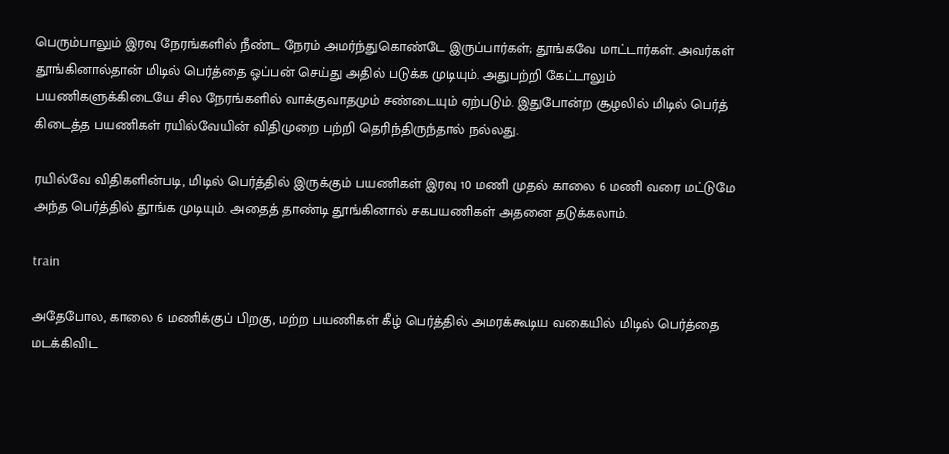பெரும்பாலும் இரவு நேரங்களில் நீண்ட நேரம் அமர்ந்துகொண்டே இருப்பார்கள்; தூங்கவே மாட்டார்கள். அவர்கள் தூங்கினால்தான் மிடில் பெர்த்தை ஓப்பன் செய்து அதில் படுக்க முடியும். அதுபற்றி கேட்டாலும் பயணிகளுக்கிடையே சில நேரங்களில் வாக்குவாதமும் சண்டையும் ஏற்படும். இதுபோன்ற சூழலில் மிடில் பெர்த் கிடைத்த பயணிகள் ரயில்வேயின் விதிமுறை பற்றி தெரிந்திருந்தால் நல்லது.

ரயில்வே விதிகளின்படி, மிடில் பெர்த்தில் இருக்கும் பயணிகள் இரவு 10 மணி முதல் காலை 6 மணி வரை மட்டுமே அந்த பெர்த்தில் தூங்க முடியும். அதைத் தாண்டி தூங்கினால் சகபயணிகள் அதனை தடுக்கலாம்.

train

அதேபோல, காலை 6 மணிக்குப் பிறகு, மற்ற பயணிகள் கீழ் பெர்த்தில் அமரக்கூடிய வகையில் மிடில் பெர்த்தை மடக்கிவிட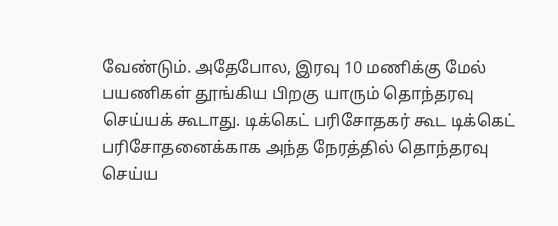வேண்டும். அதேபோல, இரவு 10 மணிக்கு மேல் பயணிகள் தூங்கிய பிறகு யாரும் தொந்தரவு செய்யக் கூடாது. டிக்கெட் பரிசோதகர் கூட டிக்கெட் பரிசோதனைக்காக அந்த நேரத்தில் தொந்தரவு செய்ய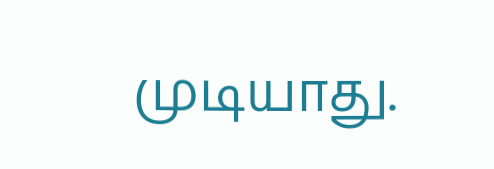முடியாது.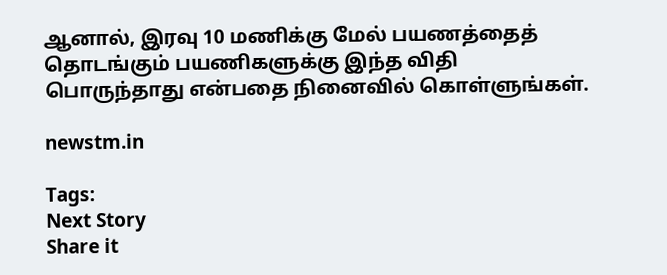ஆனால், இரவு 10 மணிக்கு மேல் பயணத்தைத் தொடங்கும் பயணிகளுக்கு இந்த விதி பொருந்தாது என்பதை நினைவில் கொள்ளுங்கள்.

newstm.in

Tags:
Next Story
Share it